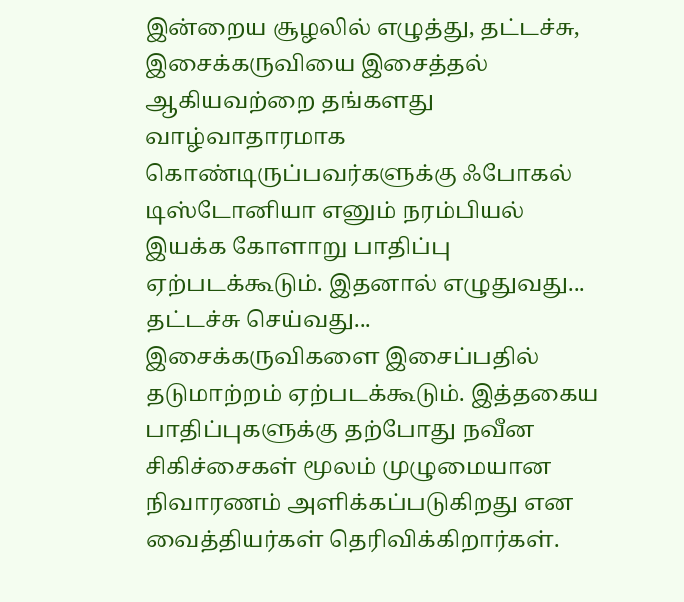இன்றைய சூழலில் எழுத்து, தட்டச்சு, இசைக்கருவியை இசைத்தல் ஆகியவற்றை தங்களது வாழ்வாதாரமாக கொண்டிருப்பவர்களுக்கு ஃபோகல் டிஸ்டோனியா எனும் நரம்பியல் இயக்க கோளாறு பாதிப்பு ஏற்படக்கூடும். இதனால் எழுதுவது... தட்டச்சு செய்வது... இசைக்கருவிகளை இசைப்பதில் தடுமாற்றம் ஏற்படக்கூடும். இத்தகைய பாதிப்புகளுக்கு தற்போது நவீன சிகிச்சைகள் மூலம் முழுமையான நிவாரணம் அளிக்கப்படுகிறது என வைத்தியர்கள் தெரிவிக்கிறார்கள்.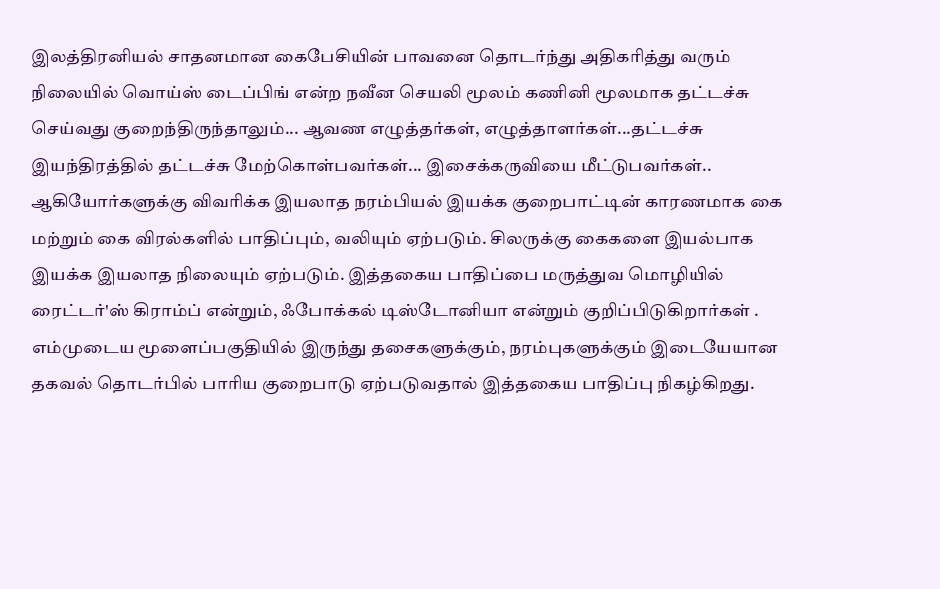இலத்திரனியல் சாதனமான கைபேசியின் பாவனை தொடர்ந்து அதிகரித்து வரும் நிலையில் வொய்ஸ் டைப்பிங் என்ற நவீன செயலி மூலம் கணினி மூலமாக தட்டச்சு செய்வது குறைந்திருந்தாலும்... ஆவண எழுத்தர்கள், எழுத்தாளர்கள்...தட்டச்சு இயந்திரத்தில் தட்டச்சு மேற்கொள்பவர்கள்... இசைக்கருவியை மீட்டுபவர்கள்.. ஆகியோர்களுக்கு விவரிக்க இயலாத நரம்பியல் இயக்க குறைபாட்டின் காரணமாக கை மற்றும் கை விரல்களில் பாதிப்பும், வலியும் ஏற்படும். சிலருக்கு கைகளை இயல்பாக இயக்க இயலாத நிலையும் ஏற்படும். இத்தகைய பாதிப்பை மருத்துவ மொழியில் ரைட்டர்'ஸ் கிராம்ப் என்றும், ஃபோக்கல் டிஸ்டோனியா என்றும் குறிப்பிடுகிறார்கள் .
எம்முடைய மூளைப்பகுதியில் இருந்து தசைகளுக்கும், நரம்புகளுக்கும் இடையேயான தகவல் தொடர்பில் பாரிய குறைபாடு ஏற்படுவதால் இத்தகைய பாதிப்பு நிகழ்கிறது.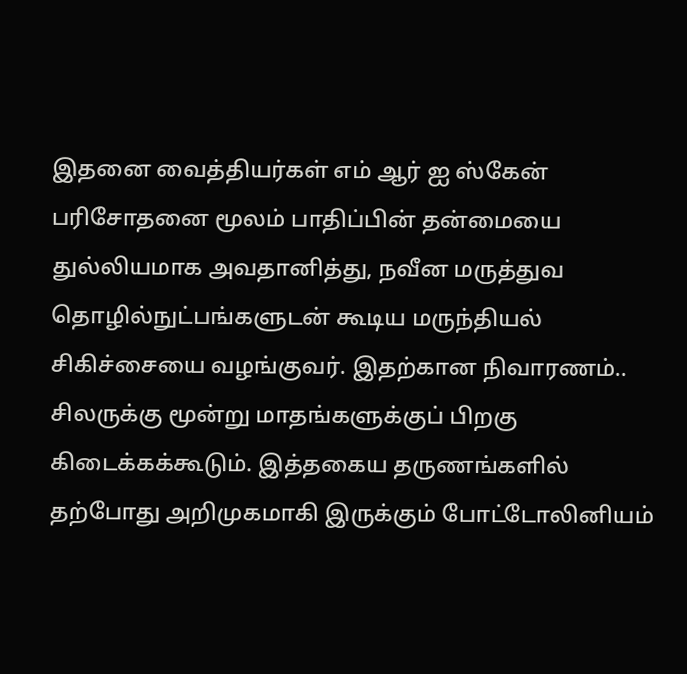இதனை வைத்தியர்கள் எம் ஆர் ஐ ஸ்கேன் பரிசோதனை மூலம் பாதிப்பின் தன்மையை துல்லியமாக அவதானித்து, நவீன மருத்துவ தொழில்நுட்பங்களுடன் கூடிய மருந்தியல் சிகிச்சையை வழங்குவர். இதற்கான நிவாரணம்.. சிலருக்கு மூன்று மாதங்களுக்குப் பிறகு கிடைக்கக்கூடும். இத்தகைய தருணங்களில் தற்போது அறிமுகமாகி இருக்கும் போட்டோலினியம்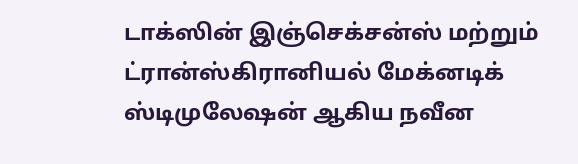டாக்ஸின் இஞ்செக்சன்ஸ் மற்றும் ட்ரான்ஸ்கிரானியல் மேக்னடிக் ஸ்டிமுலேஷன் ஆகிய நவீன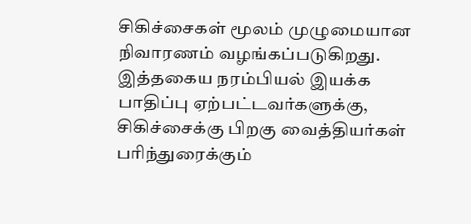சிகிச்சைகள் மூலம் முழுமையான நிவாரணம் வழங்கப்படுகிறது. இத்தகைய நரம்பியல் இயக்க பாதிப்பு ஏற்பட்டவர்களுக்கு, சிகிச்சைக்கு பிறகு வைத்தியர்கள் பரிந்துரைக்கும்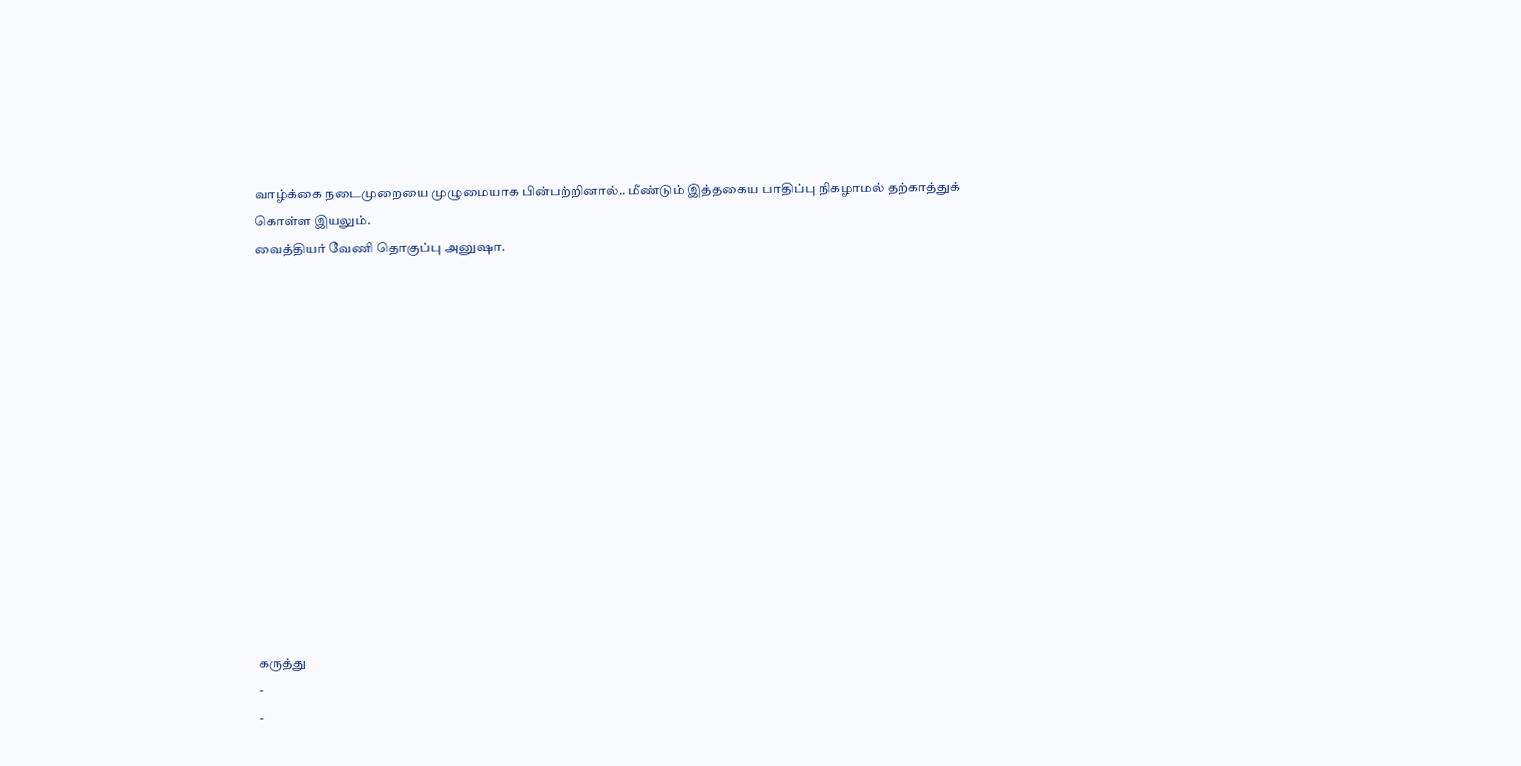வாழ்க்கை நடைமுறையை முழுமையாக பின்பற்றினால்.. மீண்டும் இத்தகைய பாதிப்பு நிகழாமல் தற்காத்துக் கொள்ள இயலும்.
வைத்தியர் வேணி தொகுப்பு அனுஷா.














கருத்து
-
-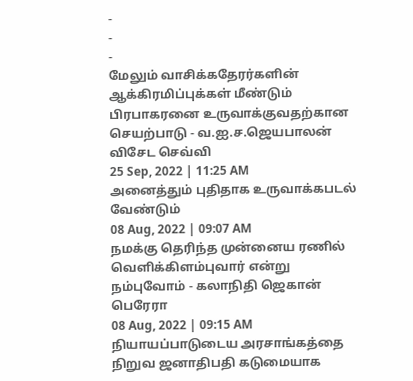-
-
-
மேலும் வாசிக்கதேரர்களின் ஆக்கிரமிப்புக்கள் மீண்டும் பிரபாகரனை உருவாக்குவதற்கான செயற்பாடு - வ.ஐ.ச.ஜெயபாலன் விசேட செவ்வி
25 Sep, 2022 | 11:25 AM
அனைத்தும் புதிதாக உருவாக்கபடல் வேண்டும்
08 Aug, 2022 | 09:07 AM
நமக்கு தெரிந்த முன்னைய ரணில் வெளிக்கிளம்புவார் என்று நம்புவோம் - கலாநிதி ஜெகான் பெரேரா
08 Aug, 2022 | 09:15 AM
நியாயப்பாடுடைய அரசாங்கத்தை நிறுவ ஜனாதிபதி கடுமையாக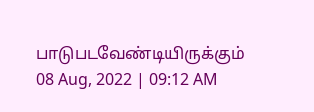பாடுபடவேண்டியிருக்கும்
08 Aug, 2022 | 09:12 AM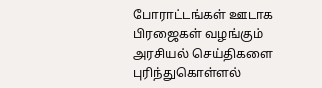போராட்டங்கள் ஊடாக பிரஜைகள் வழங்கும் அரசியல் செய்திகளை புரிந்துகொள்ளல்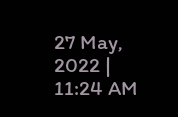27 May, 2022 | 11:24 AM